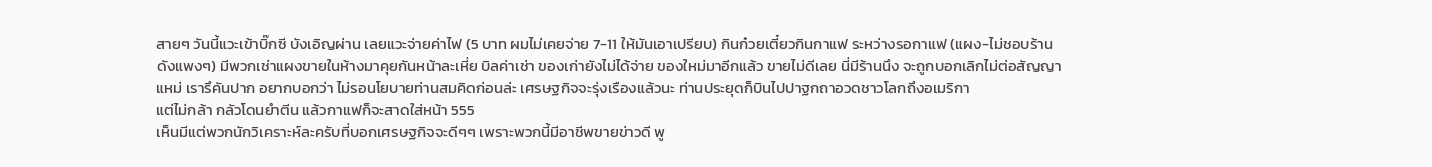สายๆ วันนี้แวะเข้าบิ๊กซี บังเอิญผ่าน เลยแวะจ่ายค่าไฟ (5 บาท ผมไม่เคยจ่าย 7-11 ให้มันเอาเปรียบ) กินก๋วยเตี๋ยวกินกาแฟ ระหว่างรอกาแฟ (แผง-ไม่ชอบร้านดังแพงๆ) มีพวกเช่าแผงขายในห้างมาคุยกันหน้าละเหี่ย บิลค่าเช่า ของเก่ายังไม่ได้จ่าย ของใหม่มาอีกแล้ว ขายไม่ดีเลย นี่มีร้านนึง จะถูกบอกเลิกไม่ต่อสัญญา
แหม่ เรารึคันปาก อยากบอกว่า ไม่รอนโยบายท่านสมคิดก่อนล่ะ เศรษฐกิจจะรุ่งเรืองแล้วนะ ท่านประยุดก็บินไปปาฐกถาอวดชาวโลกถึงอเมริกา
แต่ไม่กล้า กลัวโดนยำตีน แล้วกาแฟก็จะสาดใส่หน้า 555
เห็นมีแต่พวกนักวิเคราะห์ละครับที่บอกเศรษฐกิจจะดีๆๆ เพราะพวกนี้มีอาชีพขายข่าวดี พู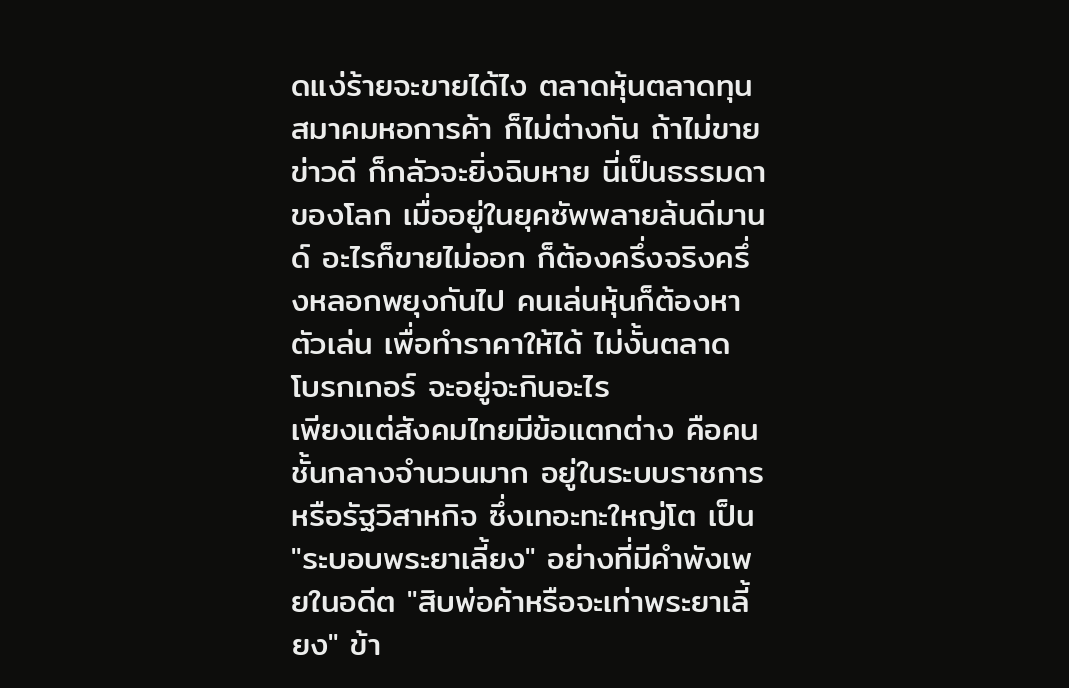ดแง่ร้ายจะขายได้ไง ตลาดหุ้นตลาดทุน สมาคมหอการค้า ก็ไม่ต่างกัน ถ้าไม่ขายข่าวดี ก็กลัวจะยิ่งฉิบหาย นี่เป็นธรรมดาของโลก เมื่ออยู่ในยุคซัพพลายล้นดีมานด์ อะไรก็ขายไม่ออก ก็ต้องครึ่งจริงครึ่งหลอกพยุงกันไป คนเล่นหุ้นก็ต้องหาตัวเล่น เพื่อทำราคาให้ได้ ไม่งั้นตลาด โบรกเกอร์ จะอยู่จะกินอะไร
เพียงแต่สังคมไทยมีข้อแตกต่าง คือคนชั้นกลางจำนวนมาก อยู่ในระบบราชการหรือรัฐวิสาหกิจ ซึ่งเทอะทะใหญ่โต เป็น "ระบอบพระยาเลี้ยง" อย่างที่มีคำพังเพยในอดีต "สิบพ่อค้าหรือจะเท่าพระยาเลี้ยง" ข้า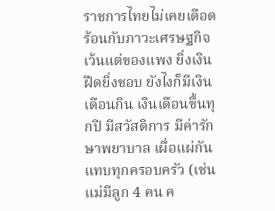ราชการไทยไม่เคยเดือดร้อนกับภาวะเศรษฐกิจ เว้นแต่ของแพง ยิ่งเงินฝืดยิ่งชอบ ยังไงก็มีเงินเดือนกิน เงินเดือนขึ้นทุกปี มีสวัสดิการ มีค่ารักษาพยาบาล เผื่อแผ่กันแทบทุกครอบครัว (เช่นแม่มีลูก 4 คน ค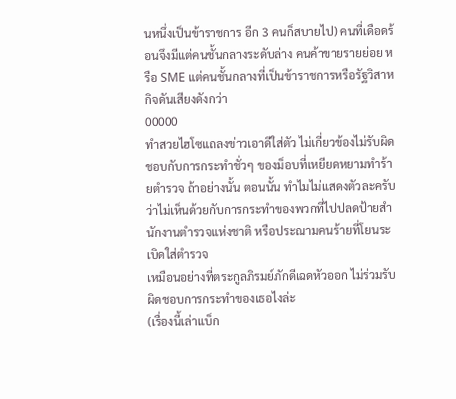นหนึ่งเป็นข้าราชการ อีก 3 คนก็สบายไป) คนที่เดือดร้อนจึงมีแต่คนชั้นกลางระดับล่าง คนค้าขายรายย่อย หรือ SME แต่คนชั้นกลางที่เป็นข้าราชการหรือรัฐวิสาหกิจดันเสียงดังกว่า
00000
ทำสวยไฮโซแถลงข่าวเอาดีใส่ตัว ไม่เกี่ยวข้องไม่รับผิดชอบกับการกระทำชั่วๆ ของม็อบที่เหยียดหยามทำร้ายตำรวจ ถ้าอย่างนั้น ตอนนั้น ทำไมไม่แสดงตัวละครับ ว่าไม่เห็นด้วยกับการกระทำของพวกที่ไปปลดป้ายสำนักงานตำรวจแห่งชาติ หรือประณามคนร้ายที่โยนระเบิดใส่ตำรวจ
เหมือนอย่างที่ตระกูลภิรมย์ภักดีเฉดหัวออก ไม่ร่วมรับผิดชอบการกระทำของเธอไงล่ะ
(เรื่องนี้เล่าแบ็ก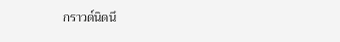กราวด์นิดนึ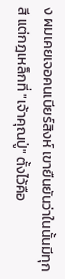ง ผมเคยเจอคนเบียร์สิงห์ เขายืนยันว่าในนั้นมีทุกสี แต่กฎเหล็กที่ "เจ้าคุณปู่" ตั้งไว้คือ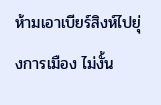ห้ามเอาเบียร์สิงห์ไปยุ่งการเมือง ไม่งั้น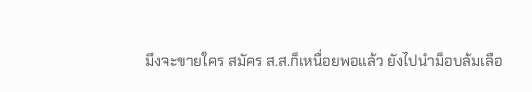มึงจะขายใคร สมัคร ส.ส.ก็เหนื่อยพอแล้ว ยังไปนำม็อบล้มเลือ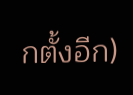กตั้งอีก)